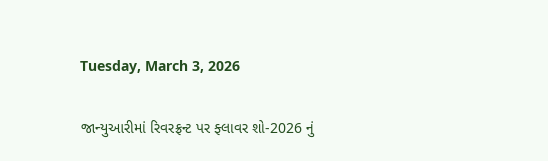Tuesday, March 3, 2026

જાન્યુઆરીમાં રિવરફ્રન્ટ પર ફ્લાવર શો-2026 નું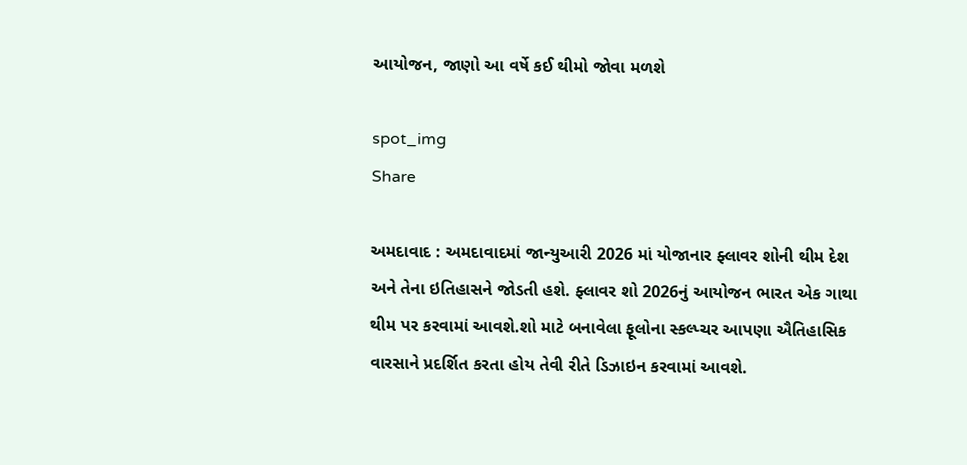આયોજન, જાણો આ વર્ષે કઈ થીમો જોવા મળશે

spot_img
Share

અમદાવાદ : અમદાવાદમાં જાન્યુઆરી 2026 માં યોજાનાર ફ્લાવર શોની થીમ દેશ અને તેના ઇતિહાસને જોડતી હશે. ફ્લાવર શો 2026નું આયોજન ભારત એક ગાથા થીમ પર કરવામાં આવશે.શો માટે બનાવેલા ફૂલોના સ્કલ્પ્ચર આપણા ઐતિહાસિક વારસાને પ્રદર્શિત કરતા હોય તેવી રીતે ડિઝાઇન કરવામાં આવશે.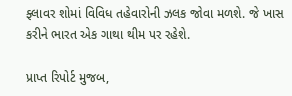ફ્લાવર શોમાં વિવિધ તહેવારોની ઝલક જોવા મળશે. જે ખાસ કરીને ભારત એક ગાથા થીમ પર રહેશે.

પ્રાપ્ત રિપોર્ટ મુજબ,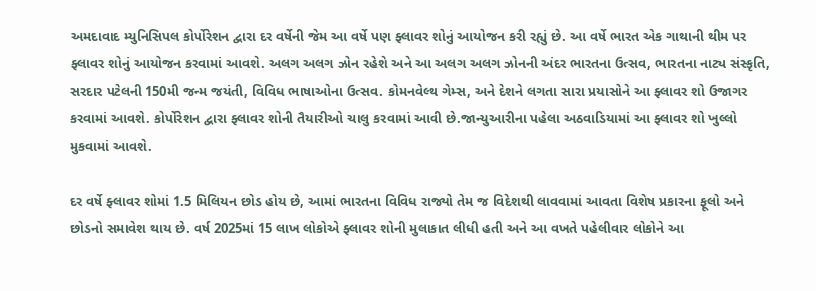અમદાવાદ મ્યુનિસિપલ કોર્પોરેશન દ્વારા દર વર્ષેની જેમ આ વર્ષે પણ ફ્લાવર શોનું આયોજન કરી રહ્યું છે. આ વર્ષે ભારત એક ગાથાની થીમ પર ફ્લાવર શોનું આયોજન કરવામાં આવશે. અલગ અલગ ઝોન રહેશે અને આ અલગ અલગ ઝોનની અંદર ભારતના ઉત્સવ, ભારતના નાટ્ય સંસ્કૃતિ, સરદાર પટેલની 150મી જન્મ જયંતી, વિવિધ ભાષાઓના ઉત્સવ. કોમનવેલ્થ ગેમ્સ, અને દેશને લગતા સારા પ્રયાસોને આ ફ્લાવર શો ઉજાગર કરવામાં આવશે. કોર્પોરેશન દ્વારા ફ્લાવર શોની તૈયારીઓ ચાલુ કરવામાં આવી છે.જાન્યુઆરીના પહેલા અઠવાડિયામાં આ ફ્લાવર શો ખુલ્લો મુકવામાં આવશે.

દર વર્ષે ફ્લાવર શોમાં 1.5 મિલિયન છોડ હોય છે, આમાં ભારતના વિવિધ રાજ્યો તેમ જ વિદેશથી લાવવામાં આવતા વિશેષ પ્રકારના ફૂલો અને છોડનો સમાવેશ થાય છે. વર્ષ 2025માં 15 લાખ લોકોએ ફ્લાવર શોની મુલાકાત લીધી હતી અને આ વખતે પહેલીવાર લોકોને આ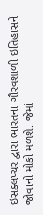ઇસક્લપ્ચર દ્વારા ભારતના ગૌરવશાળી ઇતિહાસને જોવાનો મોકો મળશે. જેમાં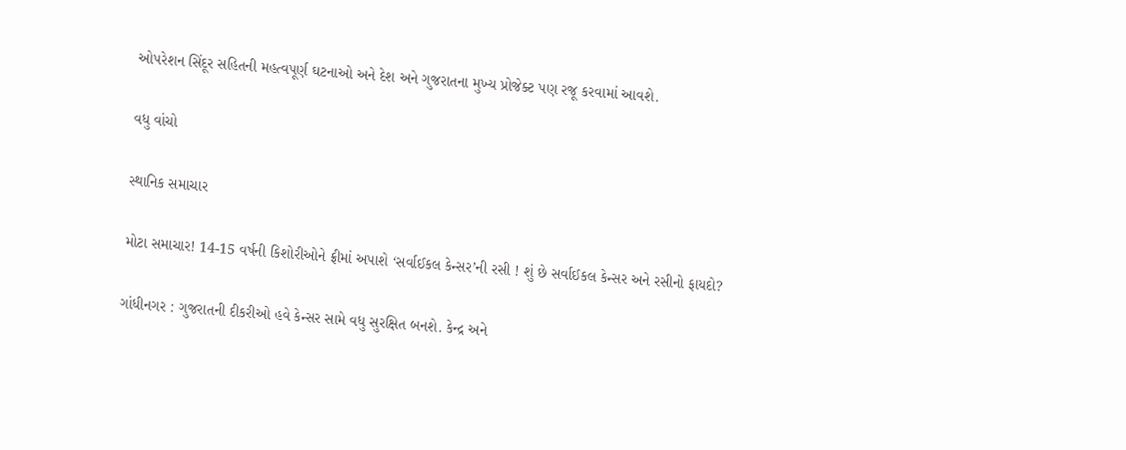ઓપરેશન સિંદૂર સહિતની મહત્વપૂર્ણ ઘટનાઓ અને દેશ અને ગુજરાતના મુખ્ય પ્રોજેક્ટ પણ રજૂ કરવામાં આવશે.

વધુ વાંચો

સ્થાનિક સમાચાર

મોટા સમાચાર! 14-15 વર્ષની કિશોરીઓને ફ્રીમાં અપાશે ‘સર્વાઈકલ કેન્સર’ની રસી ! શું છે સર્વાઈકલ કેન્સર અને રસીનો ફાયદો?

ગાંધીનગર : ગુજરાતની દીકરીઓ હવે કેન્સર સામે વધુ સુરક્ષિત બનશે. કેન્દ્ર અને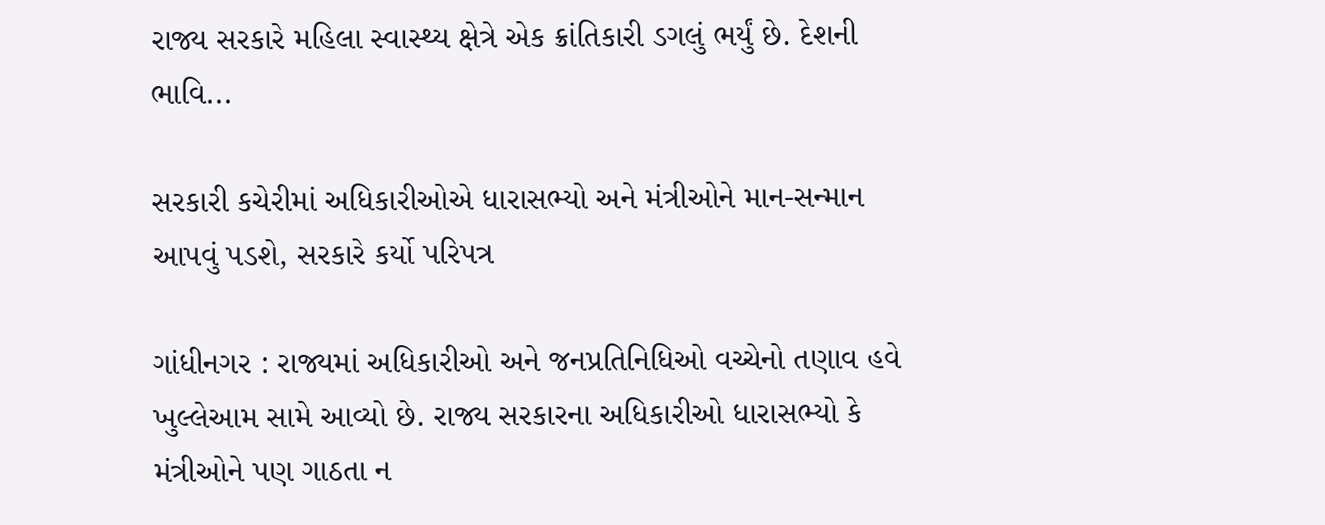રાજ્ય સરકારે મહિલા સ્વાસ્થ્ય ક્ષેત્રે એક ક્રાંતિકારી ડગલું ભર્યું છે. દેશની ભાવિ...

સરકારી કચેરીમાં અધિકારીઓએ ધારાસભ્યો અને મંત્રીઓને માન-સન્માન આપવું પડશે, સરકારે કર્યો પરિપત્ર

ગાંધીનગર : રાજ્યમાં અધિકારીઓ અને જનપ્રતિનિધિઓ વચ્ચેનો તણાવ હવે ખુલ્લેઆમ સામે આવ્યો છે. રાજ્ય સરકારના અધિકારીઓ ધારાસભ્યો કે મંત્રીઓને પણ ગાઠતા ન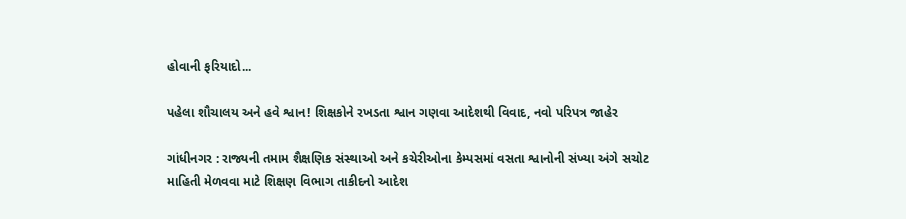હોવાની ફરિયાદો...

પહેલા શૌચાલય અને હવે શ્વાન! શિક્ષકોને રખડતા શ્વાન ગણવા આદેશથી વિવાદ, નવો પરિપત્ર જાહેર

ગાંધીનગર : રાજ્યની તમામ શૈક્ષણિક સંસ્થાઓ અને કચેરીઓના કેમ્પસમાં વસતા શ્વાનોની સંખ્યા અંગે સચોટ માહિતી મેળવવા માટે શિક્ષણ વિભાગ તાકીદનો આદેશ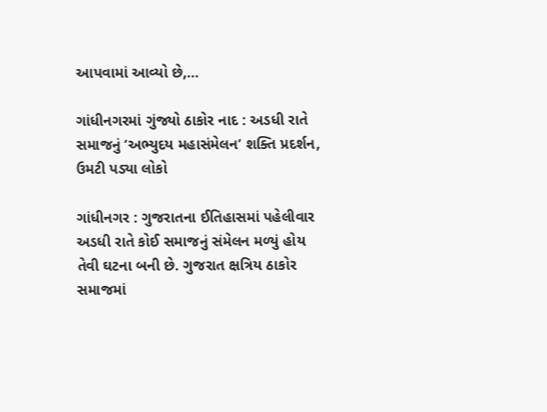આપવામાં આવ્યો છે,...

ગાંધીનગરમાં ગુંજ્યો ઠાકોર નાદ : અડધી રાતે સમાજનું ‘અભ્યુદય મહાસંમેલન’ શક્તિ પ્રદર્શન, ઉમટી પડ્યા લોકો

ગાંધીનગર : ગુજરાતના ઈતિહાસમાં પહેલીવાર અડધી રાતે કોઈ સમાજનું સંમેલન મળ્યું હોય તેવી ઘટના બની છે. ગુજરાત ક્ષત્રિય ઠાકોર સમાજમાં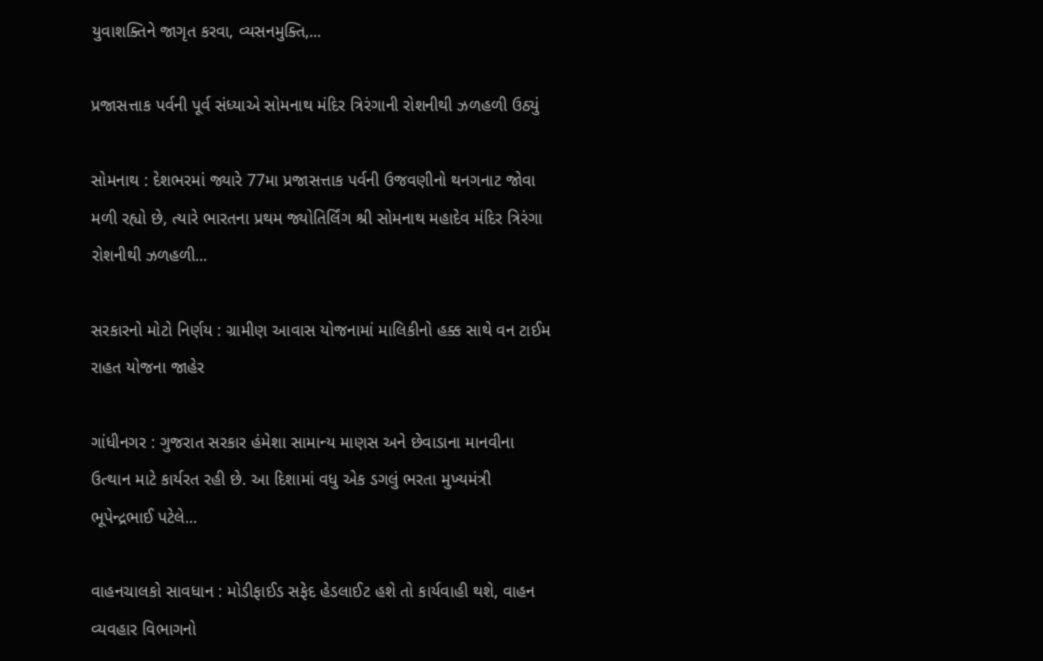યુવાશક્તિને જાગૃત કરવા, વ્યસનમુક્તિ,...

પ્રજાસત્તાક પર્વની પૂર્વ સંધ્યાએ સોમનાથ મંદિર ત્રિરંગાની રોશનીથી ઝળહળી ઉઠ્યું

સોમનાથ : દેશભરમાં જ્યારે 77મા પ્રજાસત્તાક પર્વની ઉજવણીનો થનગનાટ જોવા મળી રહ્યો છે, ત્યારે ભારતના પ્રથમ જ્યોતિર્લિંગ શ્રી સોમનાથ મહાદેવ મંદિર ત્રિરંગા રોશનીથી ઝળહળી...

સરકારનો મોટો નિર્ણય : ગ્રામીણ આવાસ યોજનામાં માલિકીનો હક્ક સાથે વન ટાઈમ રાહત યોજના જાહેર

ગાંધીનગર : ગુજરાત સરકાર હંમેશા સામાન્ય માણસ અને છેવાડાના માનવીના ઉત્થાન માટે કાર્યરત રહી છે. આ દિશામાં વધુ એક ડગલું ભરતા મુખ્યમંત્રી ભૂપેન્દ્રભાઈ પટેલે...

વાહનચાલકો સાવધાન : મોડીફાઈડ સફેદ હેડલાઈટ હશે તો કાર્યવાહી થશે, વાહન વ્યવહાર વિભાગનો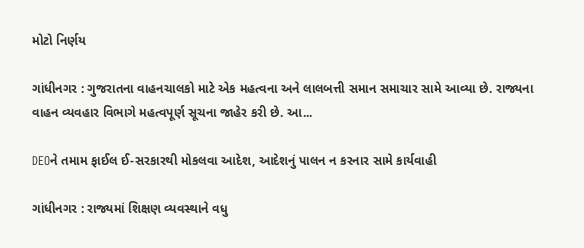મોટો નિર્ણય

ગાંધીનગર : ગુજરાતના વાહનચાલકો માટે એક મહત્વના અને લાલબત્તી સમાન સમાચાર સામે આવ્યા છે. રાજ્યના વાહન વ્યવહાર વિભાગે મહત્વપૂર્ણ સૂચના જાહેર કરી છે. આ...

DEOને તમામ ફાઈલ ઈ-સરકારથી મોકલવા આદેશ, આદેશનું પાલન ન કરનાર સામે કાર્યવાહી

ગાંધીનગર : રાજ્યમાં શિક્ષણ વ્યવસ્થાને વધુ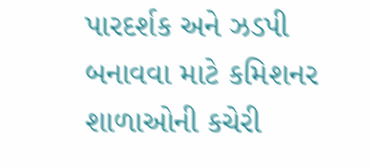પારદર્શક અને ઝડપી બનાવવા માટે કમિશનર શાળાઓની કચેરી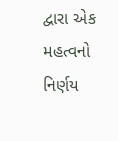દ્વારા એક મહત્વનો નિર્ણય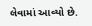લેવામાં આવ્યો છે.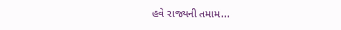હવે રાજ્યની તમામ...